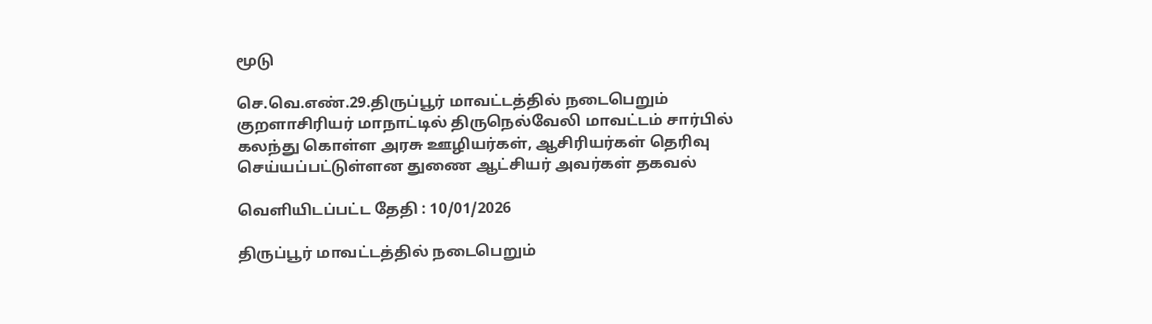மூடு

செ.வெ.எண்.29.திருப்பூர் மாவட்டத்தில் நடைபெறும் குறளாசிரியர் மாநாட்டில் திருநெல்வேலி மாவட்டம் சார்பில் கலந்து கொள்ள அரசு ஊழியர்கள், ஆசிரியர்கள் தெரிவு செய்யப்பட்டுள்ளன துணை ஆட்சியர் அவர்கள் தகவல்

வெளியிடப்பட்ட தேதி : 10/01/2026

திருப்பூர் மாவட்டத்தில் நடைபெறும்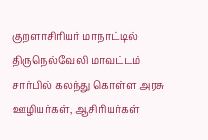குறளாசிரியர் மாநாட்டில் திருநெல்வேலி மாவட்டம் சார்பில் கலந்து கொள்ள அரசு ஊழியர்கள், ஆசிரியர்கள்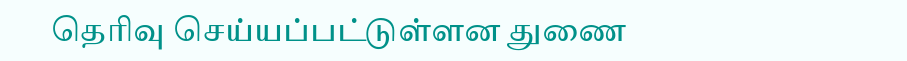தெரிவு செய்யப்பட்டுள்ளன துணை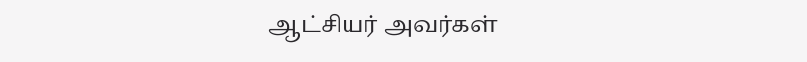ஆட்சியர் அவர்கள்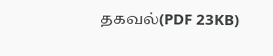தகவல்(PDF 23KB)